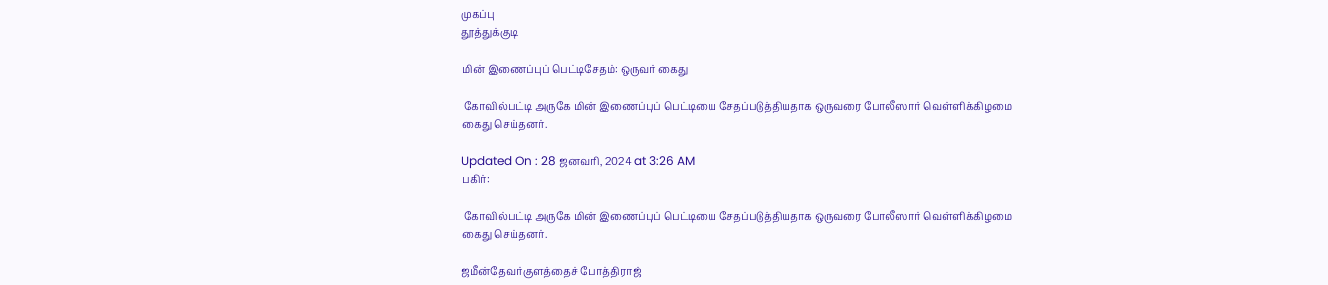முகப்பு
தூத்துக்குடி

மின் இணைப்புப் பெட்டிசேதம்: ஒருவர் கைது

 கோவில்பட்டி அருகே மின் இணைப்புப் பெட்டியை சேதப்படுத்தியதாக ஒருவரை போலீஸார் வெள்ளிக்கிழமை கைது செய்தனர்.

Updated On : 28 ஜனவரி, 2024 at 3:26 AM
பகிர்:

 கோவில்பட்டி அருகே மின் இணைப்புப் பெட்டியை சேதப்படுத்தியதாக ஒருவரை போலீஸார் வெள்ளிக்கிழமை கைது செய்தனர்.

ஜமீன்தேவர்குளத்தைச் போத்திராஜ்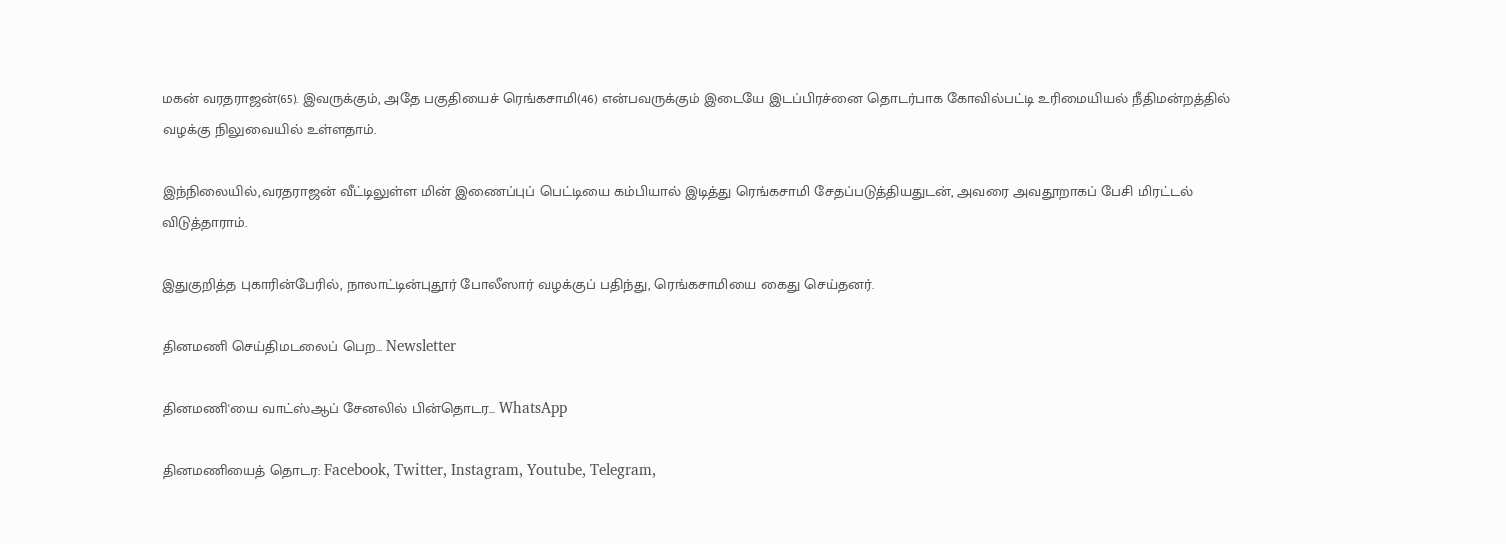மகன் வரதராஜன்(65). இவருக்கும், அதே பகுதியைச் ரெங்கசாமி(46) என்பவருக்கும் இடையே இடப்பிரச்னை தொடர்பாக கோவில்பட்டி உரிமையியல் நீதிமன்றத்தில் வழக்கு நிலுவையில் உள்ளதாம்.

இந்நிலையில்,வரதராஜன் வீட்டிலுள்ள மின் இணைப்புப் பெட்டியை கம்பியால் இடித்து ரெங்கசாமி சேதப்படுத்தியதுடன், அவரை அவதூறாகப் பேசி மிரட்டல் விடுத்தாராம்.

இதுகுறித்த புகாரின்பேரில், நாலாட்டின்புதூர் போலீஸார் வழக்குப் பதிந்து, ரெங்கசாமியை கைது செய்தனர்.

தினமணி செய்திமடலைப் பெற... Newsletter

தினமணி'யை வாட்ஸ்ஆப் சேனலில் பின்தொடர... WhatsApp

தினமணியைத் தொடர: Facebook, Twitter, Instagram, Youtube, Telegram,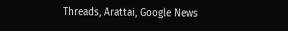Threads, Arattai, Google News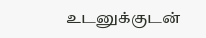உடனுக்குடன்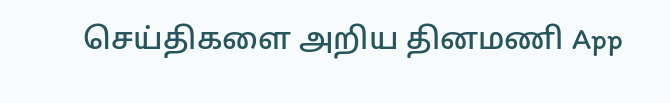செய்திகளை அறிய தினமணி App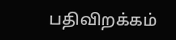பதிவிறக்கம்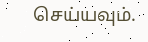செய்யவும்.